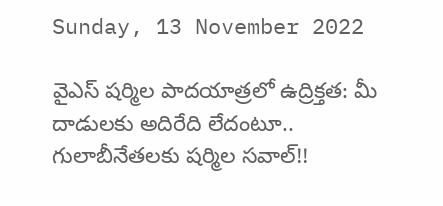Sunday, 13 November 2022

వైఎస్ షర్మిల పాదయాత్రలో ఉద్రిక్తత: మీ దాడులకు అదిరేది లేదంటూ.. గులాబీనేతలకు షర్మిల సవాల్!!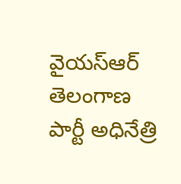వైయస్ఆర్ తెలంగాణ పార్టీ అధినేత్రి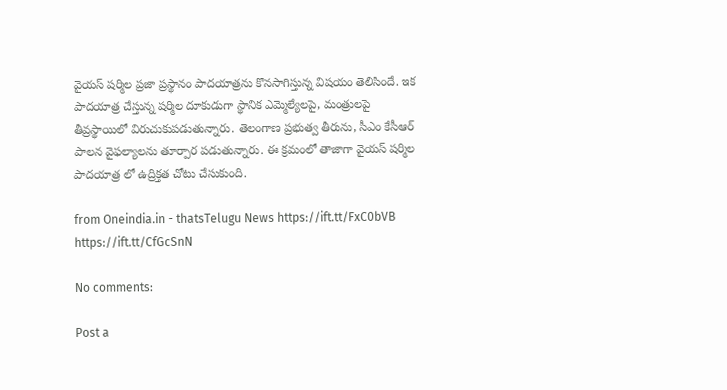వైయస్ షర్మిల ప్రజా ప్రస్థానం పాదయాత్రను కొనసాగిస్తున్న విషయం తెలిసిందే. ఇక పాదయాత్ర చేస్తున్న షర్మిల దూకుడుగా స్థానిక ఎమ్మెల్యేలపై, మంత్రులపై తీవ్రస్థాయిలో విరుచుకుపడుతున్నారు. తెలంగాణ ప్రభుత్వ తీరును, సీఎం కేసీఆర్ పాలన వైఫల్యాలను తూర్పార పడుతున్నారు. ఈ క్రమంలో తాజాగా వైయస్ షర్మిల పాదయాత్ర లో ఉద్రిక్తత చోటు చేసుకుంది.

from Oneindia.in - thatsTelugu News https://ift.tt/FxC0bVB
https://ift.tt/CfGcSnN

No comments:

Post a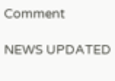Comment

NEWS UPDATED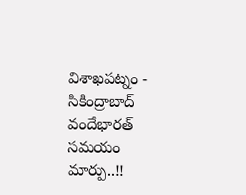విశాఖపట్నం - సికింద్రాబాద్ వందేభారత్ సమయం మార్పు..!!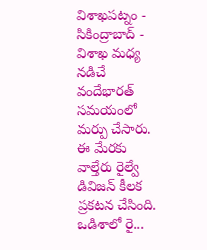విశాఖపట్నం - సికింద్రాబాద్ - విశాఖ మధ్య నడిచే వందేభారత్ సమయంలో మర్పు చేసారు. ఈ మేరకు వాల్తేరు రైల్వే డివిజన్ కీలక ప్రకటన చేసింది. ఒడిశాలో రై...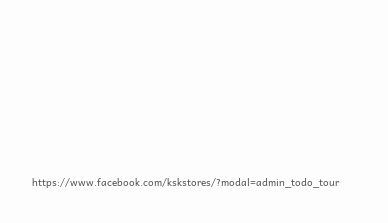https://www.facebook.com/kskstores/?modal=admin_todo_tour